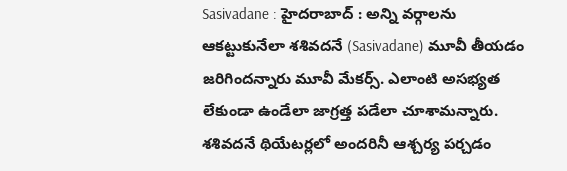Sasivadane : హైదరాబాద్ : అన్ని వర్గాలను ఆకట్టుకునేలా శశివదనే (Sasivadane) మూవీ తీయడం జరిగిందన్నారు మూవీ మేకర్స్. ఎలాంటి అసభ్యత లేకుండా ఉండేలా జాగ్రత్త పడేలా చూశామన్నారు. శశివదనే థియేటర్లలో అందరినీ ఆశ్చర్య పర్చడం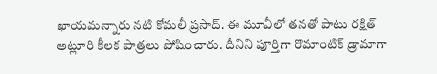ఖాయమన్నారు నటి కోమలీ ప్రసాద్. ఈ మూవీలో తనతో పాటు రక్షిత్ అట్లూరి కీలక పాత్రలు పోషించారు. దీనిని పూర్తిగా రొమాంటిక్ డ్రామాగా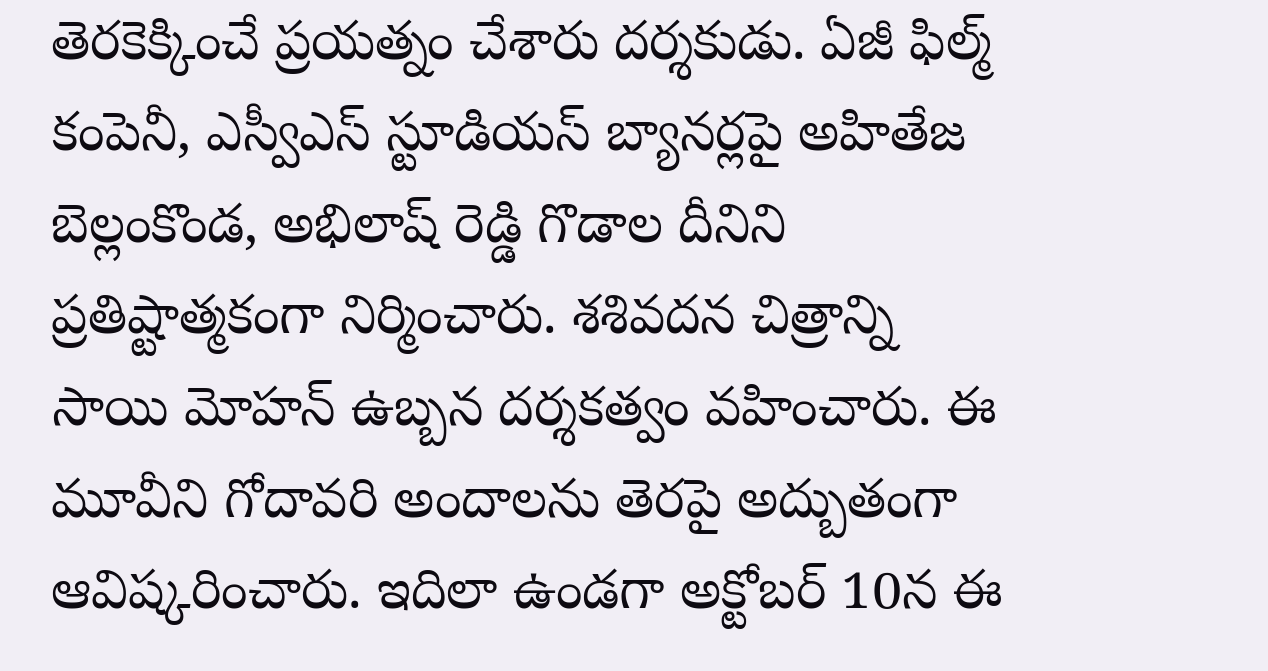తెరకెక్కించే ప్రయత్నం చేశారు దర్శకుడు. ఏజీ ఫిల్మ్ కంపెనీ, ఎస్వీఎస్ స్టూడియస్ బ్యానర్లపై అహితేజ బెల్లంకొండ, అభిలాష్ రెడ్డి గొడాల దీనిని ప్రతిష్టాత్మకంగా నిర్మించారు. శశివదన చిత్రాన్ని సాయి మోహన్ ఉబ్బన దర్శకత్వం వహించారు. ఈ మూవీని గోదావరి అందాలను తెరపై అద్బుతంగా ఆవిష్కరించారు. ఇదిలా ఉండగా అక్టోబర్ 10న ఈ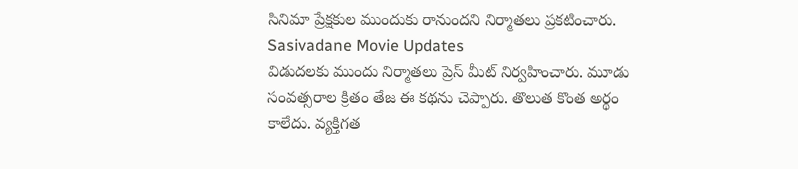సినిమా ప్రేక్షకుల ముందుకు రానుందని నిర్మాతలు ప్రకటించారు.
Sasivadane Movie Updates
విడుదలకు ముందు నిర్మాతలు ప్రెస్ మీట్ నిర్వహించారు. మూడు సంవత్సరాల క్రితం తేజ ఈ కథను చెప్పారు. తొలుత కొంత అర్థం కాలేదు. వ్యక్తిగత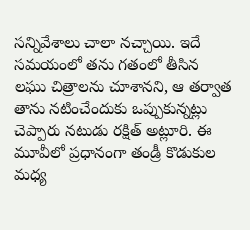సన్నివేశాలు చాలా నచ్చాయి. ఇదే సమయంలో తను గతంలో తీసిన లఘు చిత్రాలను చూశానని, ఆ తర్వాత తాను నటించేందుకు ఒప్పుకున్నట్లు చెప్పారు నటుడు రక్షిత్ అట్లూరి. ఈ మూవీలో ప్రధానంగా తండ్రీ కొడుకుల మధ్య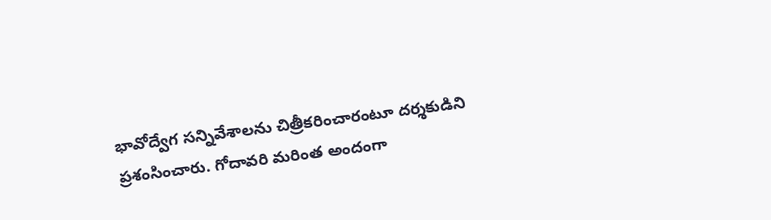భావోద్వేగ సన్నివేశాలను చిత్రీకరించారంటూ దర్శకుడిని ప్రశంసించారు. గోదావరి మరింత అందంగా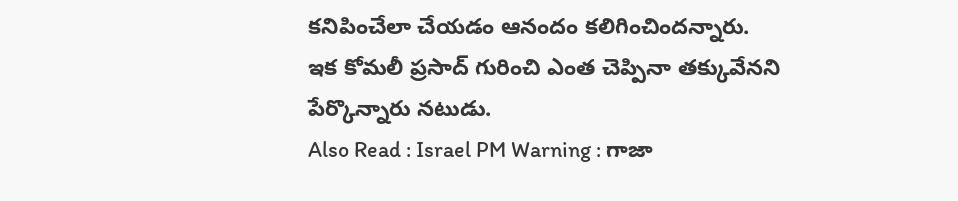కనిపించేలా చేయడం ఆనందం కలిగించిందన్నారు. ఇక కోమలీ ప్రసాద్ గురించి ఎంత చెప్పినా తక్కువేనని పేర్కొన్నారు నటుడు.
Also Read : Israel PM Warning : గాజా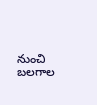నుంచి బలగాల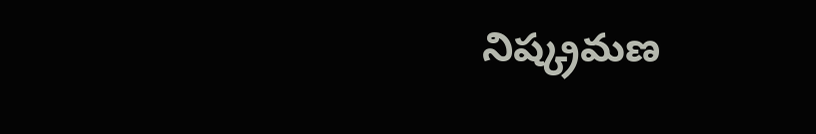నిష్క్రమణ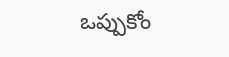ఒప్పుకోం